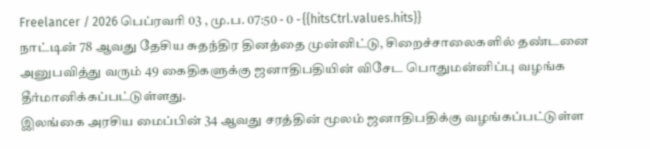Freelancer / 2026 பெப்ரவரி 03 , மு.ப. 07:50 - 0 - {{hitsCtrl.values.hits}}
நாட்டின் 78 ஆவது தேசிய சுதந்திர தினத்தை முன்னிட்டு, சிறைச்சாலைகளில் தண்டனை அனுபவித்து வரும் 49 கைதிகளுக்கு ஜனாதிபதியின் விசேட பொதுமன்னிப்பு வழங்க தீர்மானிக்கப்பட்டுள்ளது.
இலங்கை அரசிய மைப்பின் 34 ஆவது சரத்தின் மூலம் ஜனாதிபதிக்கு வழங்கப்பட்டுள்ள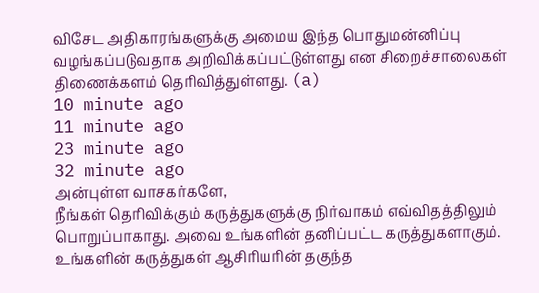விசேட அதிகாரங்களுக்கு அமைய இந்த பொதுமன்னிப்பு வழங்கப்படுவதாக அறிவிக்கப்பட்டுள்ளது என சிறைச்சாலைகள் திணைக்களம் தெரிவித்துள்ளது. (a)
10 minute ago
11 minute ago
23 minute ago
32 minute ago
அன்புள்ள வாசகர்களே,
நீங்கள் தெரிவிக்கும் கருத்துகளுக்கு நிர்வாகம் எவ்விதத்திலும் பொறுப்பாகாது. அவை உங்களின் தனிப்பட்ட கருத்துகளாகும். உங்களின் கருத்துகள் ஆசிரியரின் தகுந்த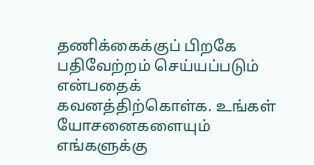தணிக்கைக்குப் பிறகே பதிவேற்றம் செய்யப்படும் என்பதைக் கவனத்திற்கொள்க. உங்கள் யோசனைகளையும் எங்களுக்கு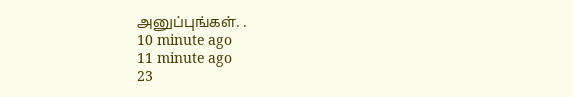அனுப்புங்கள். .
10 minute ago
11 minute ago
23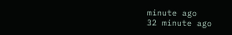minute ago
32 minute ago